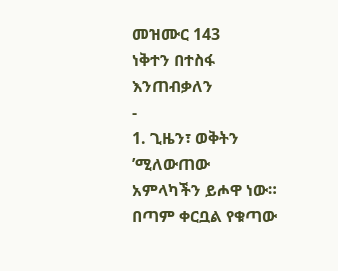መዝሙር 143
ነቅተን በተስፋ እንጠብቃለን
-
1. ጊዜን፣ ወቅትን ’ሚለውጠው
አምላካችን ይሖዋ ነው።
በጣም ቀርቧል የቁጣው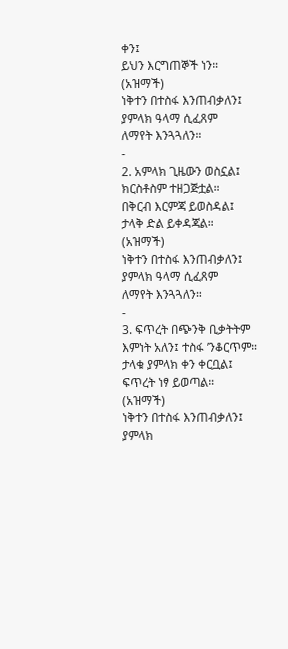ቀን፤
ይህን እርግጠኞች ነን።
(አዝማች)
ነቅተን በተስፋ እንጠብቃለን፤
ያምላክ ዓላማ ሲፈጸም
ለማየት እንጓጓለን።
-
2. አምላክ ጊዜውን ወስኗል፤
ክርስቶስም ተዘጋጅቷል።
በቅርብ እርምጃ ይወስዳል፤
ታላቅ ድል ይቀዳጃል።
(አዝማች)
ነቅተን በተስፋ እንጠብቃለን፤
ያምላክ ዓላማ ሲፈጸም
ለማየት እንጓጓለን።
-
3. ፍጥረት በጭንቅ ቢቃትትም
እምነት አለን፤ ተስፋ ’ንቆርጥም።
ታላቁ ያምላክ ቀን ቀርቧል፤
ፍጥረት ነፃ ይወጣል።
(አዝማች)
ነቅተን በተስፋ እንጠብቃለን፤
ያምላክ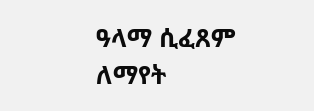ዓላማ ሲፈጸም
ለማየት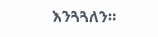እንጓጓለን።